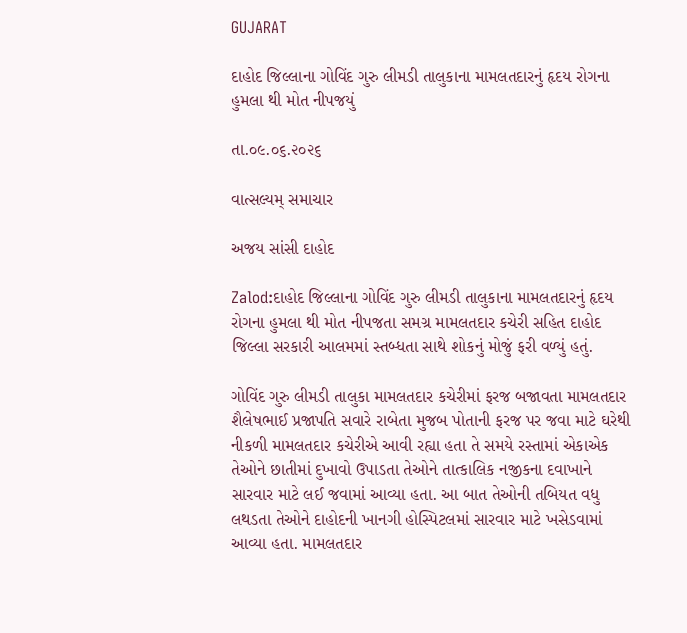GUJARAT

દાહોદ જિલ્લાના ગોવિંદ ગુરુ લીમડી તાલુકાના મામલતદારનું હૃદય રોગના હુમલા થી મોત નીપજયું

તા.૦૯.૦૬.૨૦૨૬

વાત્સલ્યમ્ સમાચાર

અજય સાંસી દાહોદ

Zalod:દાહોદ જિલ્લાના ગોવિંદ ગુરુ લીમડી તાલુકાના મામલતદારનું હૃદય રોગના હુમલા થી મોત નીપજતા સમગ્ર મામલતદાર કચેરી સહિત દાહોદ જિલ્લા સરકારી આલમમાં સ્તબ્ધતા સાથે શોકનું મોજું ફરી વળ્યું હતું.

ગોવિંદ ગુરુ લીમડી તાલુકા મામલતદાર કચેરીમાં ફરજ બજાવતા મામલતદાર શૈલેષભાઈ પ્રજાપતિ સવારે રાબેતા મુજબ પોતાની ફરજ પર જવા માટે ઘરેથી નીકળી મામલતદાર કચેરીએ આવી રહ્યા હતા તે સમયે રસ્તામાં એકાએક તેઓને છાતીમાં દુખાવો ઉપાડતા તેઓને તાત્કાલિક નજીકના દવાખાને સારવાર માટે લઈ જવામાં આવ્યા હતા. આ બાત તેઓની તબિયત વધુ લથડતા તેઓને દાહોદની ખાનગી હોસ્પિટલમાં સારવાર માટે ખસેડવામાં આવ્યા હતા. મામલતદાર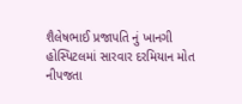શૈલેષભાઈ પ્રજાપતિ નું ખાનગી હોસ્પિટલમાં સારવાર દરમિયાન મોત નીપજતા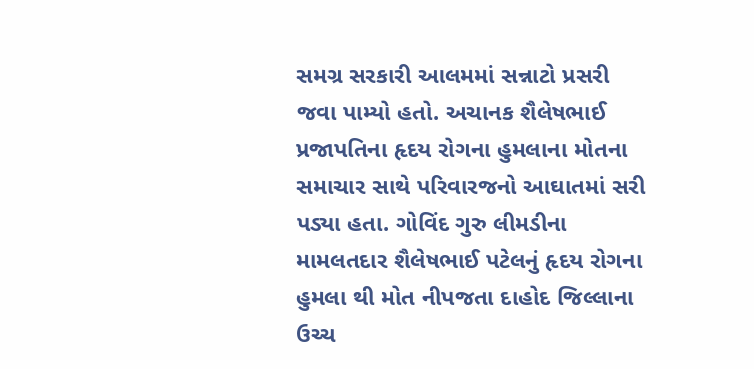સમગ્ર સરકારી આલમમાં સન્નાટો પ્રસરી જવા પામ્યો હતો. અચાનક શૈલેષભાઈ પ્રજાપતિના હૃદય રોગના હુમલાના મોતના સમાચાર સાથે પરિવારજનો આઘાતમાં સરી પડ્યા હતા. ગોવિંદ ગુરુ લીમડીના મામલતદાર શૈલેષભાઈ પટેલનું હૃદય રોગના હુમલા થી મોત નીપજતા દાહોદ જિલ્લાના ઉચ્ચ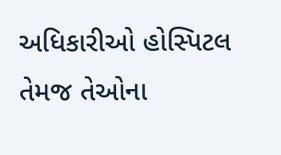અધિકારીઓ હોસ્પિટલ તેમજ તેઓના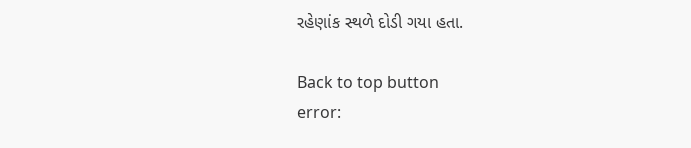રહેણાંક સ્થળે દોડી ગયા હતા.

Back to top button
error: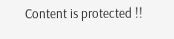Content is protected !!